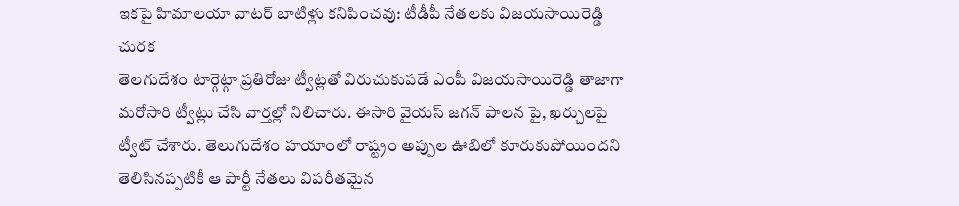ఇకపై హిమాలయా వాటర్ బాటిళ్లు కనిపించవు: టీడీపీ నేతలకు విజయసాయిరెడ్డి చురక
తెలగుదేశం టార్గెట్గా ప్రతిరోజు ట్వీట్లతో విరుచుకుపడే ఎంపీ విజయసాయిరెడ్డి తాజాగా మరోసారి ట్వీట్లు చేసి వార్తల్లో నిలిచారు. ఈసారి వైయస్ జగన్ పాలన పై, ఖర్చులపై ట్వీట్ చేశారు. తెలుగుదేశం హయాంలో రాష్ట్రం అప్పుల ఊబిలో కూరుకుపోయిందని తెలిసినప్పటికీ ఆ పార్టీ నేతలు విపరీతమైన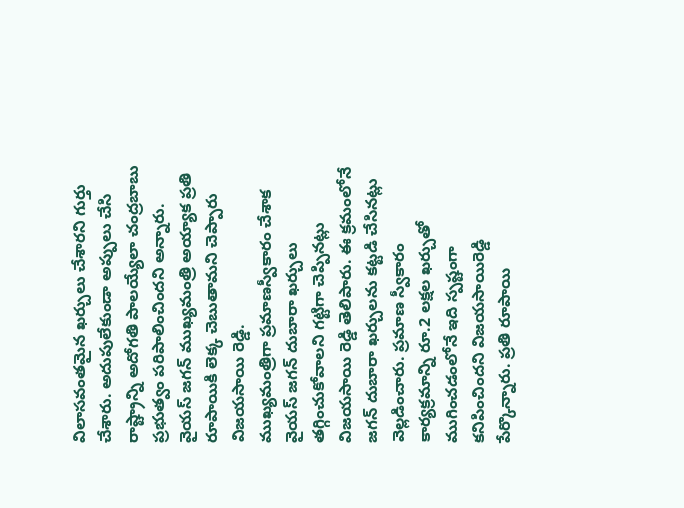విలాసవంతమైన ఖర్చులు చేశారని గుర్తు చేశారు. అదుపులేకుండా అప్పులు చేసి రాష్ట్రాన్ని అదోగతి పాలయ్యేలా చంద్రబాబు ప్రభుత్వం పరిపాలించిందని అన్నారు. వైయస్ జగన్ ముఖ్యమంత్రి అయ్యాక ప్రతి రూపాయికి లెక్క చెబుతామని చెప్పారు విజయసాయి రెడ్డి.
ముఖ్యమంత్రిగా ప్రమాణస్వీకారం చేశాక వైయస్ జగన్ దుబారా ఖర్చులు తగ్గించుకోవాలని గట్టిగా చెప్పినట్లు విజయసాయి రెడ్డి తెలిపారు. ఈ క్రమంలోనే జగన్ దుబారా ఖర్చులను కట్టడి చేసినట్లు వెల్లడించారు. ప్రమాణ స్వీకారం కార్యక్రమాన్ని రూ.2 లక్షల ఖర్చుతో ముగించడంలోనే ఇది స్పష్టంగా కనిపించిందని విజయసాయిరెడ్డి పేర్కొన్నారు. ప్రతి రూపాయి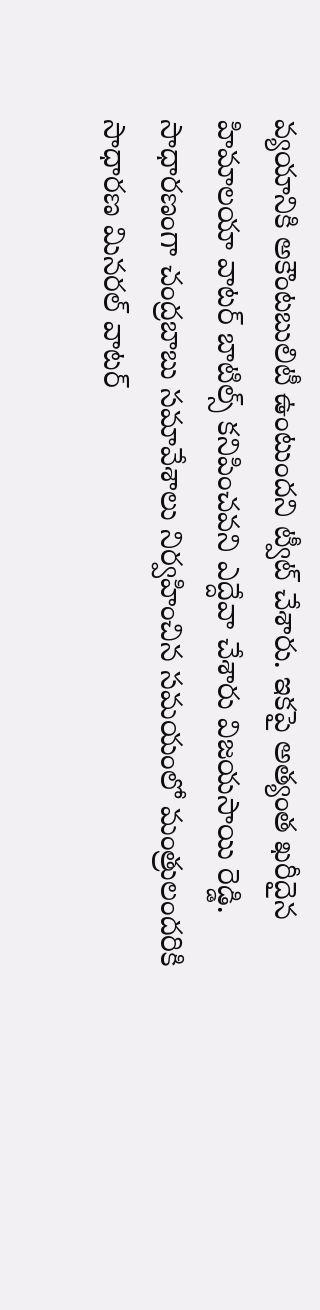వ్యయానికి అకౌంటబులిటీ ఉంటుందని ట్వీట్ చేశారు. ఇకపై అత్యంత ఖరీదైన హిమాలయా వాటర్ బాటిల్స్ కనిపించవని ఎద్దేవా చేశారు విజయసాయి రెడ్డి. సాధారణంగా చంద్రబాబు సమావేశాలు నిర్వహించిన సమయంలో మంత్రులందరికి సాధారణ మినరల్ వాటర్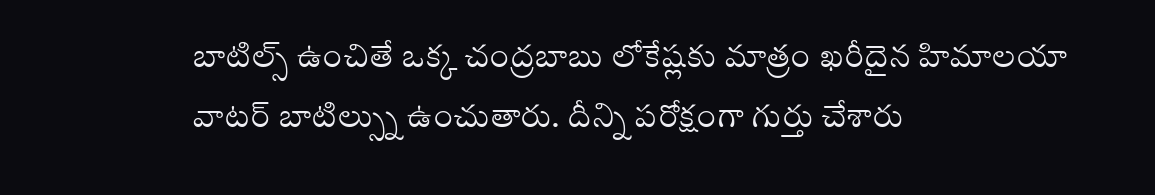బాటిల్స్ ఉంచితే ఒక్క చంద్రబాబు లోకేష్లకు మాత్రం ఖరీదైన హిమాలయా వాటర్ బాటిల్స్ను ఉంచుతారు. దీన్ని పరోక్షంగా గుర్తు చేశారు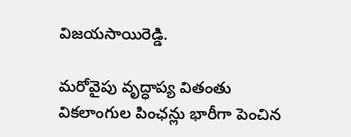విజయసాయిరెడ్డి.

మరోవైపు వృద్ధాప్య వితంతు వికలాంగుల పింఛన్లు భారీగా పెంచిన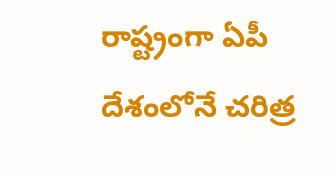రాష్ట్రంగా ఏపీ దేశంలోనే చరిత్ర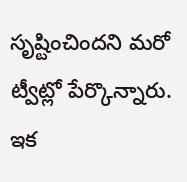సృష్టించిందని మరో ట్వీట్లో పేర్కొన్నారు. ఇక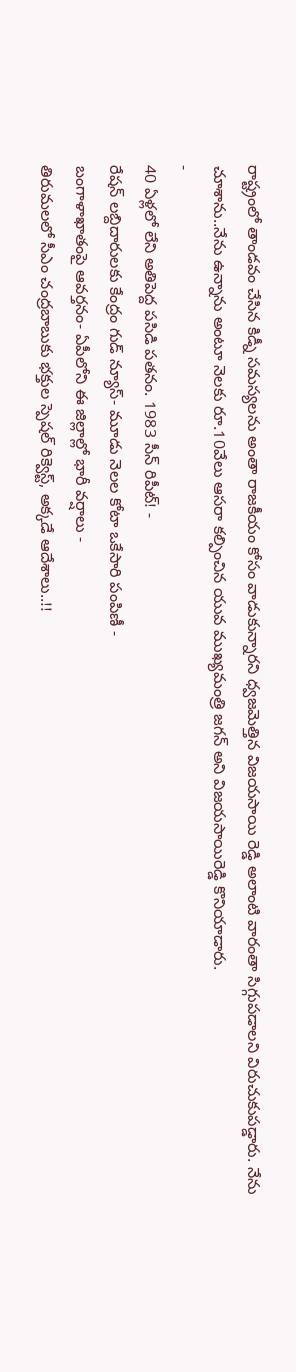రాష్ట్రంలో తాండవం చేసిన కిడ్నీ సమస్యలను అంతా రాజకీయం కోసం వాడుకున్నారని ధ్వజమెత్తిన విజయసాయి రెడ్డి అలాంటి వారంతా సిగ్గుపడాలని విరుచుకుపడ్డారు. నేను చూశాను..నేను ఉన్నాను అంటూ నెలకు రూ.10వేలు ఆసరా కల్పించిన యువ ముఖ్యమంత్రి జగన్ అని విజయసాయిరెడ్డి కొనియాడారు.
-
40 ఏళ్లలో లేని అతిపెద్ద పసిడి పతనం. 1983 సీన్ రిపీట్! -
రేషన్ లబ్దిదారులకు కేంద్రం గుడ్ న్యూస్- మూడు నెలల కోటా ఒకేసారి పంపిణీ -
బంగాళాఖాతంపై ఆవర్తనం- ఏపీలోని ఈ జిల్లాల్లో భారీ వర్షాలు -
తిరుమలలో సీఎం చంద్రబాబుకు భక్తుల స్పెషల్ రిక్వెస్ట్, అక్కడే ఆదేశాలు..!!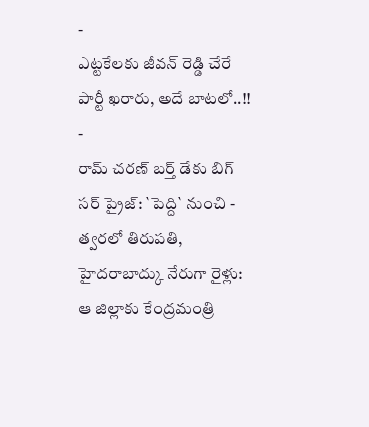-
ఎట్టకేలకు జీవన్ రెడ్డి చేరే పార్టీ ఖరారు, అదే బాటలో..!! -
రామ్ చరణ్ బర్త్ డేకు బిగ్ సర్ ప్రైజ్: `పెద్ది` నుంచి -
త్వరలో తిరుపతి, హైదరాబాద్కు నేరుగా రైళ్లు: ఆ జిల్లాకు కేంద్రమంత్రి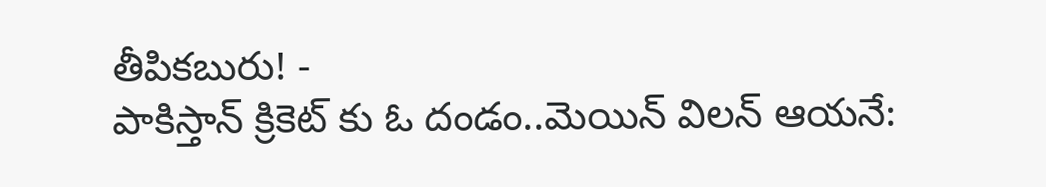తీపికబురు! -
పాకిస్తాన్ క్రికెట్ కు ఓ దండం..మెయిన్ విలన్ ఆయనే: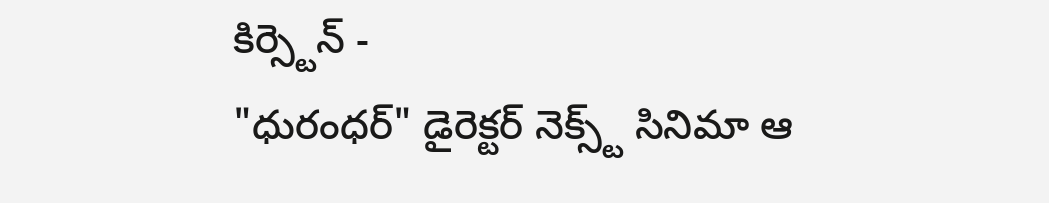కిర్స్టెన్ -
"ధురంధర్" డైరెక్టర్ నెక్స్ట్ సినిమా ఆ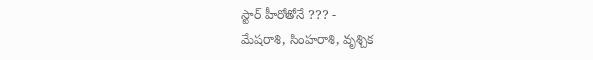స్టార్ హీరోతోనే ??? -
మేషరాశి, సింహరాశి, వృశ్చిక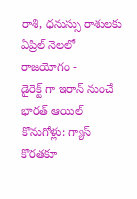రాశి, ధనుస్సు రాశులకు ఏప్రిల్ నెలలో రాజయోగం -
డైరెక్ట్ గా ఇరాన్ నుంచే భారత్ ఆయిల్ కొనుగోళ్లు: గ్యాస్ కొరతకూ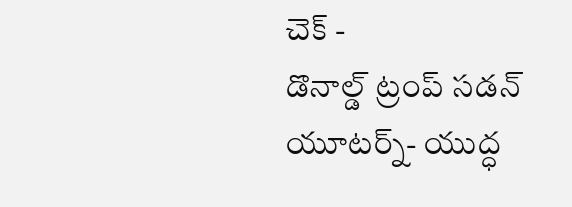చెక్ -
డొనాల్డ్ ట్రంప్ సడన్ యూటర్న్- యుద్ధ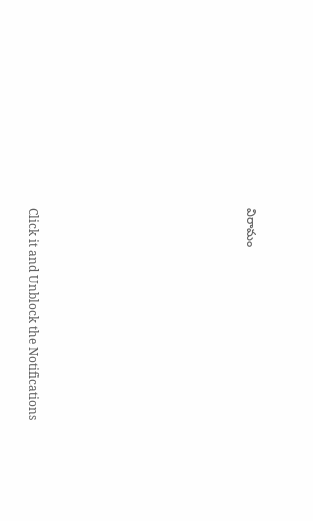విరామం












Click it and Unblock the Notifications